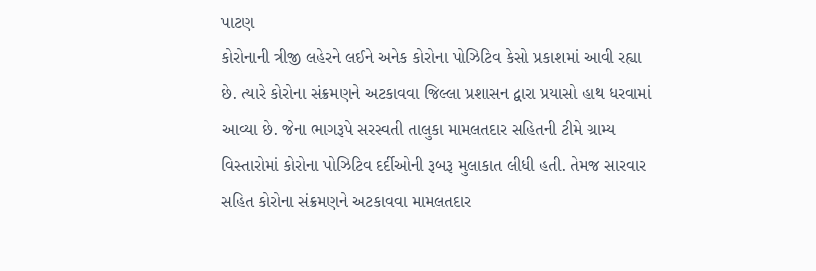પાટણ
કોરોનાની ત્રીજી લહેરને લઈને અનેક કોરોના પોઝિટિવ કેસો પ્રકાશમાં આવી રહ્યા છે. ત્યારે કોરોના સંક્રમણને અટકાવવા જિલ્લા પ્રશાસન દ્વારા પ્રયાસો હાથ ધરવામાં આવ્યા છે. જેના ભાગરૂપે સરસ્વતી તાલુકા મામલતદાર સહિતની ટીમે ગ્રામ્ય વિસ્તારોમાં કોરોના પોઝિટિવ દર્દીઓની રૂબરૂ મુલાકાત લીધી હતી. તેમજ સારવાર સહિત કોરોના સંક્રમણને અટકાવવા મામલતદાર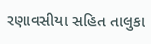રણાવસીયા સહિત તાલુકા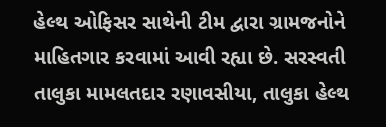હેલ્થ ઓફિસર સાથેની ટીમ દ્વારા ગ્રામજનોને માહિતગાર કરવામાં આવી રહ્યા છે. સરસ્વતી તાલુકા મામલતદાર રણાવસીયા, તાલુકા હેલ્થ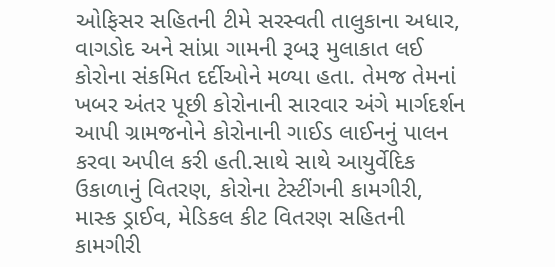ઓફિસર સહિતની ટીમે સરસ્વતી તાલુકાના અધાર, વાગડોદ અને સાંપ્રા ગામની રૂબરૂ મુલાકાત લઈ કોરોના સંકમિત દર્દીઓને મળ્યા હતા. તેમજ તેમનાં ખબર અંતર પૂછી કોરોનાની સારવાર અંગે માર્ગદર્શન આપી ગ્રામજનોને કોરોનાની ગાઈડ લાઈનનું પાલન કરવા અપીલ કરી હતી.સાથે સાથે આયુર્વેદિક ઉકાળાનું વિતરણ, કોરોના ટેસ્ટીંગની કામગીરી, માસ્ક ડ્રાઈવ, મેડિકલ કીટ વિતરણ સહિતની કામગીરી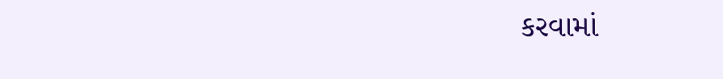કરવામાં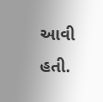આવી હતી.